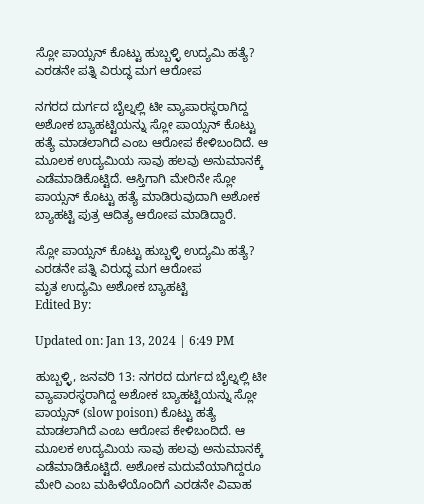ಸ್ಲೋ ಪಾಯ್ಸನ್ ಕೊಟ್ಟು ಹುಬ್ಬಳ್ಳಿ ಉದ್ಯಮಿ ಹತ್ಯೆ? ಎರಡನೇ ಪತ್ನಿ ವಿರುದ್ಧ ಮಗ ಆರೋಪ

ನಗರದ ದುರ್ಗದ ಬೈಲ್ನಲ್ಲಿ ಟೀ‌ ವ್ಯಾಪಾರಸ್ಥರಾಗಿದ್ದ ಅಶೋಕ ಬ್ಯಾಹಟ್ಟಿಯನ್ನು ಸ್ಲೋ ಪಾಯ್ಸನ್ ಕೊಟ್ಟು ಹತ್ಯೆ ಮಾಡಲಾಗಿದೆ ಎಂಬ ಆರೋಪ ಕೇಳಿಬಂದಿದೆ. ಆ ಮೂಲಕ ಉದ್ಯಮಿಯ ಸಾವು ಹಲವು ಅನುಮಾನಕ್ಕೆ ಎಡೆಮಾಡಿಕೊಟ್ಟಿದೆ. ಆಸ್ತಿಗಾಗಿ ಮೇರಿನೇ ಸ್ಲೋ ಪಾಯ್ಸನ್ ಕೊಟ್ಟು ಹತ್ಯೆ ಮಾಡಿರುವುದಾಗಿ ಅಶೋಕ ಬ್ಯಾಹಟ್ಟಿ ಪುತ್ರ ಆದಿತ್ಯ ಆರೋಪ ಮಾಡಿದ್ದಾರೆ.

ಸ್ಲೋ ಪಾಯ್ಸನ್ ಕೊಟ್ಟು ಹುಬ್ಬಳ್ಳಿ ಉದ್ಯಮಿ ಹತ್ಯೆ? ಎರಡನೇ ಪತ್ನಿ ವಿರುದ್ಧ ಮಗ ಆರೋಪ
ಮೃತ ಉದ್ಯಮಿ ಅಶೋಕ ಬ್ಯಾಹಟ್ಟಿ
Edited By:

Updated on: Jan 13, 2024 | 6:49 PM

ಹುಬ್ಬಳ್ಳಿ, ಜನವರಿ 13: ನಗರದ ದುರ್ಗದ ಬೈಲ್ನಲ್ಲಿ ಟೀ‌ ವ್ಯಾಪಾರಸ್ಥರಾಗಿದ್ದ ಅಶೋಕ ಬ್ಯಾಹಟ್ಟಿಯನ್ನು ಸ್ಲೋ ಪಾಯ್ಸನ್ (slow poison) ಕೊಟ್ಟು ಹತ್ಯೆ ಮಾಡಲಾಗಿದೆ ಎಂಬ ಆರೋಪ ಕೇಳಿಬಂದಿದೆ. ಆ ಮೂಲಕ ಉದ್ಯಮಿಯ ಸಾವು ಹಲವು ಅನುಮಾನಕ್ಕೆ ಎಡೆಮಾಡಿಕೊಟ್ಟಿದೆ. ಅಶೋಕ ಮದುವೆಯಾಗಿದ್ದರೂ ಮೇರಿ ಎಂಬ ಮಹಿಳೆಯೊಂದಿಗೆ ಎರಡನೇ ವಿವಾಹ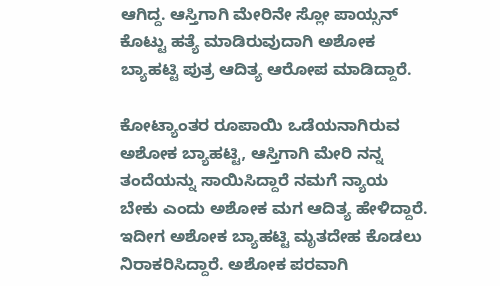ಆಗಿದ್ದ. ಆಸ್ತಿಗಾಗಿ ಮೇರಿನೇ ಸ್ಲೋ ಪಾಯ್ಸನ್ ಕೊಟ್ಟು ಹತ್ಯೆ ಮಾಡಿರುವುದಾಗಿ ಅಶೋಕ ಬ್ಯಾಹಟ್ಟಿ ಪುತ್ರ ಆದಿತ್ಯ ಆರೋಪ ಮಾಡಿದ್ದಾರೆ.

ಕೋಟ್ಯಾಂತರ ರೂಪಾಯಿ ಒಡೆಯನಾಗಿರುವ ಅಶೋಕ ಬ್ಯಾಹಟ್ಟಿ, ಆಸ್ತಿಗಾಗಿ ಮೇರಿ ನನ್ನ ತಂದೆಯನ್ನು ಸಾಯಿಸಿದ್ದಾರೆ ನಮಗೆ ನ್ಯಾಯ ಬೇಕು ಎಂದು ಅಶೋ‌ಕ ಮಗ ಆದಿತ್ಯ ಹೇಳಿದ್ದಾರೆ. ಇದೀಗ ಅಶೋಕ ಬ್ಯಾಹಟ್ಟಿ ಮೃತದೇಹ ಕೊಡಲು ನಿರಾಕರಿಸಿದ್ದಾರೆ. ಅಶೋಕ ಪರವಾಗಿ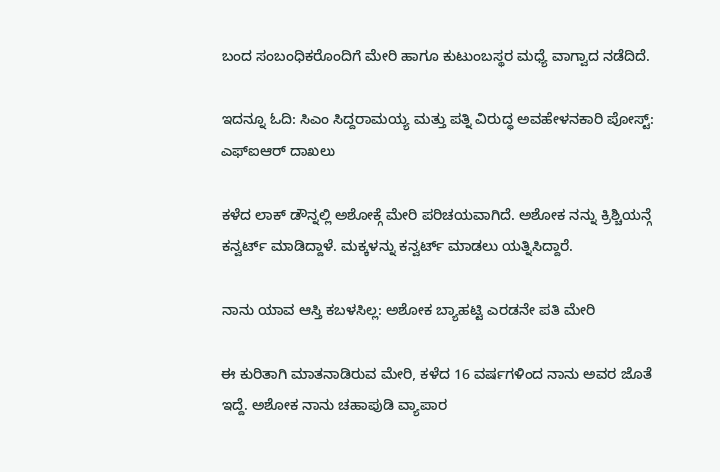ಬಂದ ಸಂಬಂಧಿಕರೊಂದಿಗೆ ಮೇರಿ ಹಾಗೂ ಕುಟುಂಬಸ್ಥರ ಮಧ್ಯೆ ವಾಗ್ವಾದ ನಡೆದಿದೆ.

ಇದನ್ನೂ ಓದಿ: ಸಿಎಂ ಸಿದ್ದರಾಮಯ್ಯ ಮತ್ತು ಪತ್ನಿ ವಿರುದ್ಧ ಅವಹೇಳನಕಾರಿ ಪೋಸ್ಟ್: ಎಫ್ಐಆರ್ ದಾಖಲು

ಕಳೆದ ಲಾಕ್ ಡೌನ್ನಲ್ಲಿ ಅಶೋಕ್ಗೆ ಮೇರಿ ಪರಿಚಯವಾಗಿದೆ. ಅಶೋಕ ನನ್ನು ಕ್ರಿಶ್ಚಿಯನ್ಗೆ ಕನ್ವರ್ಟ್ ಮಾಡಿದ್ದಾಳೆ. ಮಕ್ಕಳನ್ನು ಕನ್ವರ್ಟ್ ಮಾಡಲು ಯತ್ನಿಸಿದ್ದಾರೆ.

ನಾನು ಯಾವ ಆಸ್ತಿ ಕಬಳಸಿಲ್ಲ: ಅಶೋಕ ಬ್ಯಾಹಟ್ಟಿ ಎರಡನೇ ಪತಿ ಮೇರಿ

ಈ ಕುರಿತಾಗಿ ಮಾತನಾಡಿರುವ ಮೇರಿ, ಕಳೆದ 16 ವರ್ಷಗಳಿಂದ ನಾನು ಅವರ ಜೊತೆ ಇದ್ದೆ. ಅಶೋಕ ನಾನು ಚಹಾಪುಡಿ‌ ವ್ಯಾಪಾರ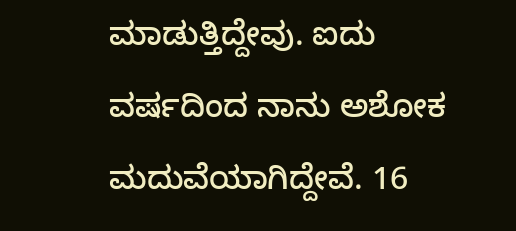ಮಾಡುತ್ತಿದ್ದೇವು. ಐದು ವರ್ಷದಿಂದ ನಾನು ಅಶೋಕ ಮದುವೆಯಾಗಿದ್ದೇವೆ. 16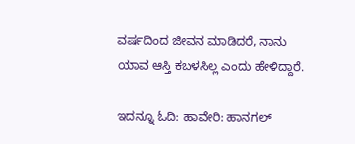ವರ್ಷದಿಂದ ಜೀವನ‌ ಮಾಡಿದರೆ, ನಾನು ಯಾವ ಆಸ್ತಿ ಕಬಳಸಿಲ್ಲ ಎಂದು ಹೇಳಿದ್ದಾರೆ.

ಇದನ್ನೂ ಓದಿ: ಹಾವೇರಿ: ಹಾನಗಲ್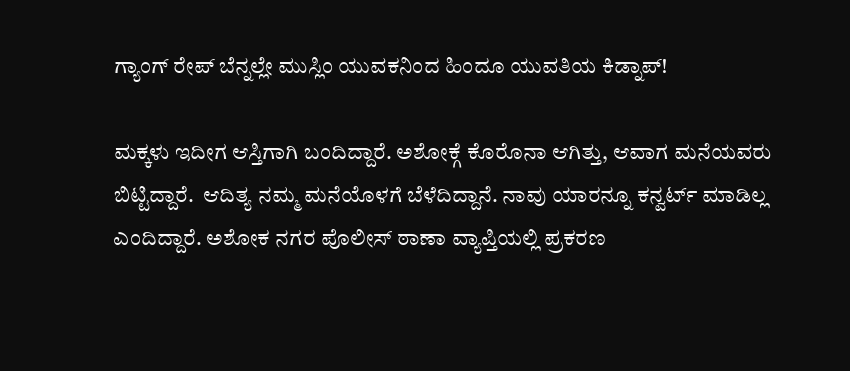ಗ್ಯಾಂಗ್ ರೇಪ್ ಬೆನ್ನಲ್ಲೇ ಮುಸ್ಲಿಂ ಯುವಕನಿಂದ ಹಿಂದೂ ಯುವತಿಯ ಕಿಡ್ನಾಪ್!

ಮಕ್ಕಳು ಇದೀಗ ಆಸ್ತಿಗಾಗಿ ಬಂದಿದ್ದಾರೆ. ಅಶೋಕ್ಗೆ ಕೊರೊನಾ ಆಗಿತ್ತು, ಆವಾಗ ಮನೆಯವರು ಬಿಟ್ಟಿದ್ದಾರೆ.  ಆದಿತ್ಯ ನಮ್ಮ ಮನೆಯೊಳಗೆ ಬೆಳೆದಿದ್ದಾನೆ. ನಾವು ಯಾರನ್ನೂ ಕನ್ವರ್ಟ್ ಮಾಡಿಲ್ಲ ಎಂದಿದ್ದಾರೆ. ಅಶೋಕ ನಗರ ಪೊಲೀಸ್ ಠಾಣಾ ವ್ಯಾಪ್ತಿಯಲ್ಲಿ ಪ್ರಕರಣ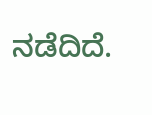ನಡೆದಿದೆ.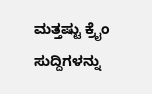ಮತ್ತಷ್ಟು ಕ್ರೈಂ ಸುದ್ದಿಗಳನ್ನು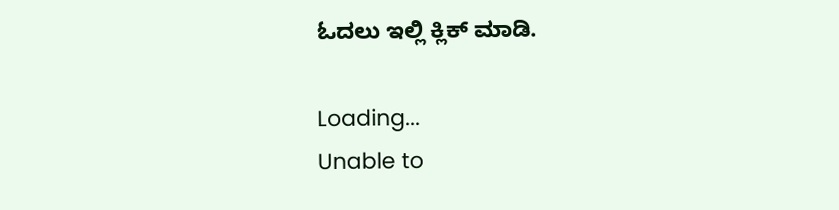ಓದಲು ಇಲ್ಲಿ ಕ್ಲಿಕ್ ಮಾಡಿ.

Loading...
Unable to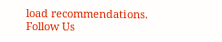load recommendations.
Follow Us